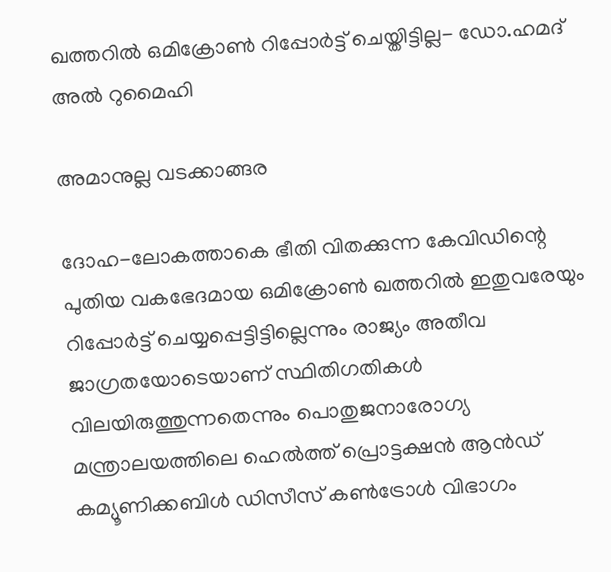ഖത്തറില്‍ ഒമിക്രോണ്‍ റിപ്പോര്‍ട്ട് ചെയ്തിട്ടില്ല- ഡോ.ഹമദ് അല്‍ റുമൈഹി

അമാനുല്ല വടക്കാങ്ങര

ദോഹ-ലോകത്താകെ ഭീതി വിതക്കുന്ന കേവിഡിന്റെ പുതിയ വകഭേദമായ ഒമിക്രോണ്‍ ഖത്തറില്‍ ഇതുവരേയും റിപ്പോര്‍ട്ട് ചെയ്യപ്പെട്ടിട്ടില്ലെന്നും രാജ്യം അതീവ ജാഗ്രതയോടെയാണ് സ്ഥിതിഗതികള്‍ വിലയിരുത്തുന്നതെന്നും പൊതുജനാരോഗ്യ മന്ത്രാലയത്തിലെ ഹെല്‍ത്ത് പ്രൊട്ടക്ഷന്‍ ആന്‍ഡ് കമ്യൂണിക്കബിള്‍ ഡിസീസ് കണ്‍ട്രോള്‍ വിഭാഗം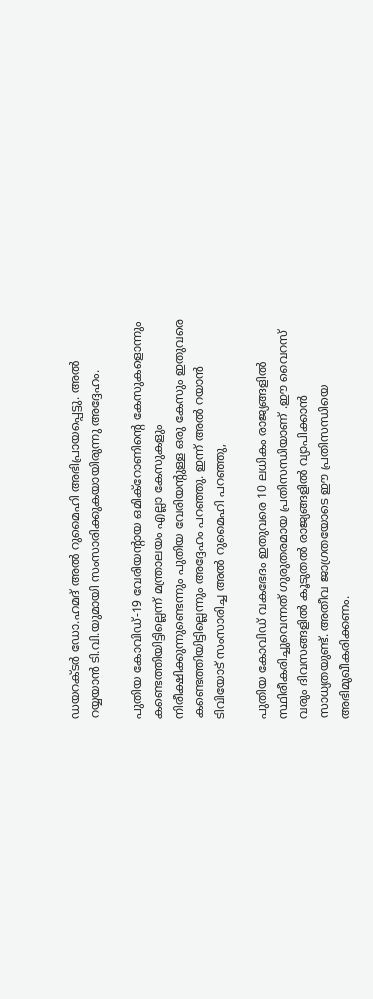ഡയറക്ടര്‍ ഡോ.ഹമദ് അല്‍ റുമൈഹി അഭിപ്രായപ്പെട്ടു. അല്‍ റയ്യയാന്‍ ടി.വി.യുമായി സംസാരിക്കുകയായിരുന്നു അദ്ദേഹം.

പുതിയ കോവിഡ്-19 വേരിയന്റായ ഒമിക്റോണിന്റെ കേസുകളൊന്നും കണ്ടെത്തിയിട്ടില്ലെന്ന് മന്ത്രാലയം എല്ലാ കേസുകളും നിരീക്ഷിക്കുന്നുണ്ടെന്നും പുതിയ വേരിയന്റുള്ള ഒരു കേസും ഇതുവരെ കണ്ടെത്തിയിട്ടില്ലെന്നും അദ്ദേഹം പറഞ്ഞു. ഇന്ന് അല്‍ റയാന്‍ ടിവിയോട് സംസാരിച്ച അല്‍ റുമൈഹി പറഞ്ഞു,

പുതിയ കോവിഡ് വകഭേദം ഇതുവരെ 10 ലധികം രാജ്യങ്ങളില്‍ സ്ഥിരീകരിച്ചുവെന്നത് ഗുരുതരമായ പ്രതിസന്ധിയാണ് .ഈ വൈറസ് വരും ദിവസങ്ങളില്‍ കൂടുതല്‍ രാജ്യങ്ങളില്‍ വ്യാപിക്കാന്‍ സാധ്യതയുണ്ട്. അതീവ ജാഗ്രതയോടെ ഈ പ്രതിസന്ധിയെ അഭിമുഖീകരിക്കണം.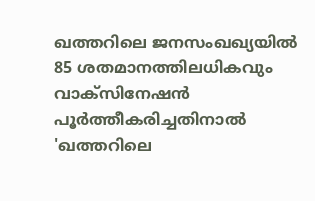ഖത്തറിലെ ജനസംഖഖ്യയില്‍ 85 ശതമാനത്തിലധികവും വാക്‌സിനേഷന്‍ പൂര്‍ത്തീകരിച്ചതിനാല്‍ 'ഖത്തറിലെ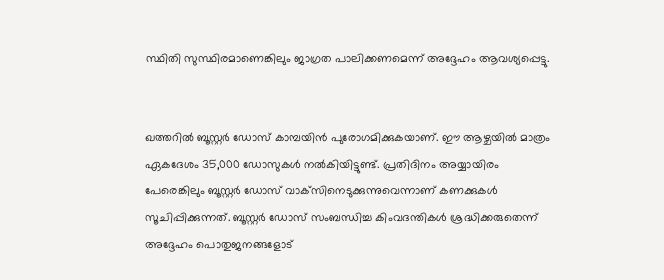സ്ഥിതി സുസ്ഥിരമാണെങ്കിലും ജാഗ്രത പാലിക്കണമെന്ന് അദ്ദേഹം ആവശ്യപ്പെട്ടു.


ഖത്തറില്‍ ബൂസ്റ്റര്‍ ഡോസ് കാമ്പയിന്‍ പുരോഗമിക്കുകയാണ്. ഈ ആഴ്ചയില്‍ മാത്രം ഏകദേശം 35,000 ഡോസുകള്‍ നല്‍കിയിട്ടുണ്ട്. പ്രതിദിനം അയ്യായിരം പേരെങ്കിലും ബൂസ്റ്റര്‍ ഡോസ് വാക്‌സിനെടുക്കുന്നുവെന്നാണ് കണക്കുകള്‍ സൂചിപ്പിക്കുന്നത്. ബൂസ്റ്റര്‍ ഡോസ് സംബന്ധിച്ച കിംവദന്തികള്‍ ശ്രദ്ധിക്കരുതെന്ന് അദ്ദേഹം പൊതുജനങ്ങളോട്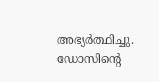അഭ്യര്‍ത്ഥിച്ചു. ഡോസിന്റെ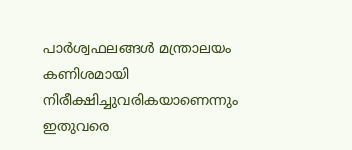പാര്‍ശ്വഫലങ്ങള്‍ മന്ത്രാലയം കണിശമായി നിരീക്ഷിച്ചുവരികയാണെന്നും ഇതുവരെ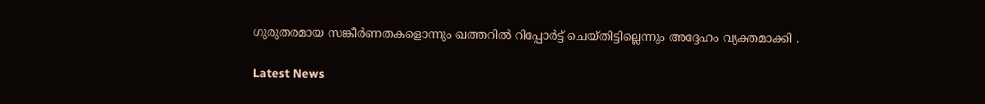ഗുരുതരമായ സങ്കീര്‍ണതകളൊന്നും ഖത്തറില്‍ റിപ്പോര്‍ട്ട് ചെയ്തിട്ടില്ലെന്നും അദ്ദേഹം വ്യക്തമാക്കി .

Latest News